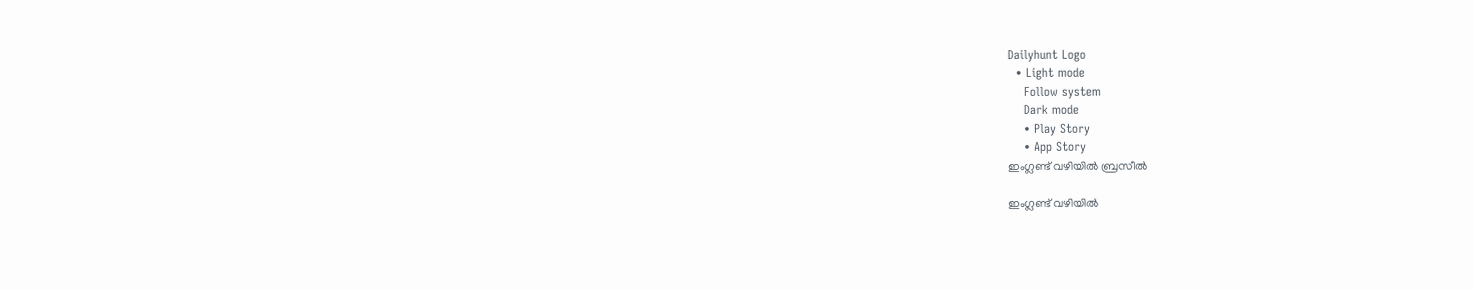Dailyhunt Logo
  • Light mode
    Follow system
    Dark mode
    • Play Story
    • App Story
ഇംഗ്ലണ്ട് വഴിയില്‍ ബ്രസീല്‍

ഇംഗ്ലണ്ട് വഴിയില്‍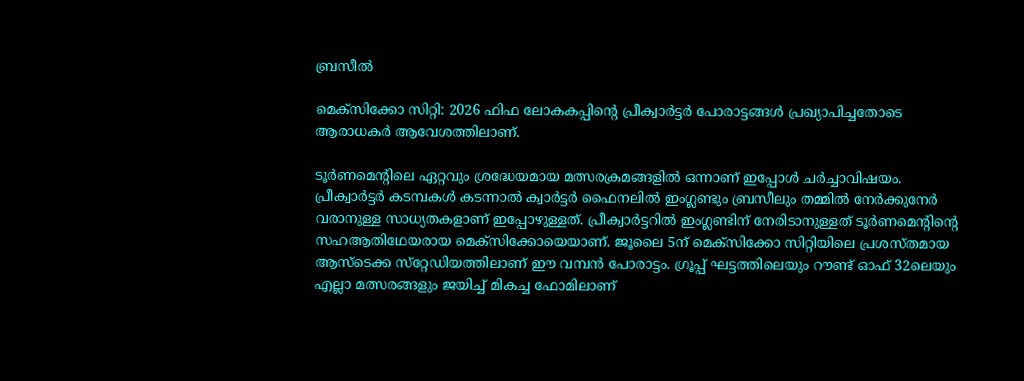ബ്രസീല്‍

മെക്‌സിക്കോ സിറ്റി: 2026 ഫിഫ ലോകകപ്പിന്റെ പ്രീക്വാര്‍ട്ടര്‍ പോരാട്ടങ്ങള്‍ പ്രഖ്യാപിച്ചതോടെ ആരാധകര്‍ ആവേശത്തിലാണ്.

ടൂര്‍ണമെന്റിലെ ഏറ്റവും ശ്രദ്ധേയമായ മത്സരക്രമങ്ങളില്‍ ഒന്നാണ് ഇപ്പോള്‍ ചര്‍ച്ചാവിഷയം. പ്രീക്വാര്‍ട്ടര്‍ കടമ്പകള്‍ കടന്നാല്‍ ക്വാര്‍ട്ടര്‍ ഫൈനലില്‍ ഇംഗ്ലണ്ടും ബ്രസീലും തമ്മില്‍ നേര്‍ക്കുനേര്‍ വരാനുള്ള സാധ്യതകളാണ് ഇപ്പോഴുള്ളത്. പ്രീക്വാര്‍ട്ടറില്‍ ഇംഗ്ലണ്ടിന് നേരിടാനുള്ളത് ടൂര്‍ണമെന്റിന്റെ സഹആതിഥേയരായ മെക്‌സിക്കോയെയാണ്. ജൂലൈ 5ന് മെക്‌സിക്കോ സിറ്റിയിലെ പ്രശസ്തമായ ആസ്‌ടെക്ക സ്‌റ്റേഡിയത്തിലാണ് ഈ വമ്പന്‍ പോരാട്ടം. ഗ്രൂപ്പ് ഘട്ടത്തിലെയും റൗണ്ട് ഓഫ് 32ലെയും എല്ലാ മത്സരങ്ങളും ജയിച്ച്‌ മികച്ച ഫോമിലാണ്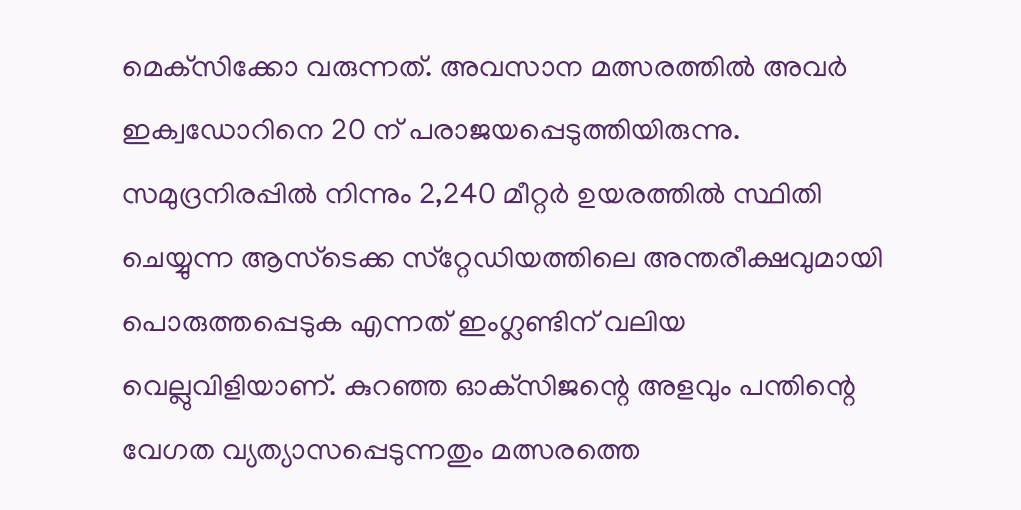മെക്‌സിക്കോ വരുന്നത്. അവസാന മത്സരത്തില്‍ അവര്‍ ഇക്വഡോറിനെ 20 ന് പരാജയപ്പെടുത്തിയിരുന്നു. സമുദ്രനിരപ്പില്‍ നിന്നും 2,240 മീറ്റര്‍ ഉയരത്തില്‍ സ്ഥിതി ചെയ്യുന്ന ആസ്‌ടെക്ക സ്‌റ്റേഡിയത്തിലെ അന്തരീക്ഷവുമായി പൊരുത്തപ്പെടുക എന്നത് ഇംഗ്ലണ്ടിന് വലിയ വെല്ലുവിളിയാണ്. കുറഞ്ഞ ഓക്‌സിജന്റെ അളവും പന്തിന്റെ വേഗത വ്യത്യാസപ്പെടുന്നതും മത്സരത്തെ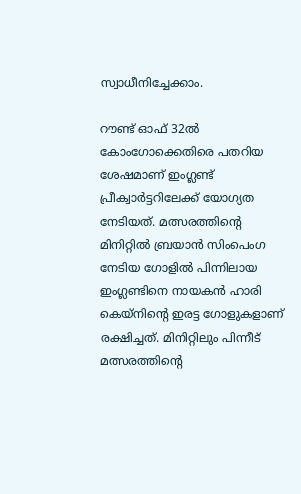സ്വാധീനിച്ചേക്കാം.

റൗണ്ട് ഓഫ് 32ല്‍ കോംഗോക്കെതിരെ പതറിയ ശേഷമാണ് ഇംഗ്ലണ്ട് പ്രീക്വാര്‍ട്ടറിലേക്ക് യോഗ്യത നേടിയത്. മത്സരത്തിന്റെ മിനിറ്റില്‍ ബ്രയാന്‍ സിംപെംഗ നേടിയ ഗോളില്‍ പിന്നിലായ ഇംഗ്ലണ്ടിനെ നായകന്‍ ഹാരി കെയ്‌നിന്റെ ഇരട്ട ഗോളുകളാണ് രക്ഷിച്ചത്. മിനിറ്റിലും പിന്നീട് മത്സരത്തിന്റെ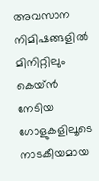അവസാന നിമിഷങ്ങളില്‍ മിനിറ്റിലും കെയ്ന്‍ നേടിയ ഗോളുകളിലൂടെ നാടകീയമായ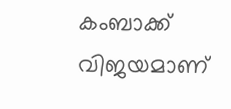കംബാക്ക് വിജയമാണ്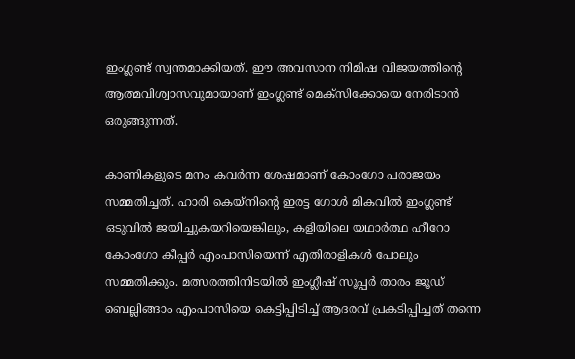ഇംഗ്ലണ്ട് സ്വന്തമാക്കിയത്. ഈ അവസാന നിമിഷ വിജയത്തിന്റെ ആത്മവിശ്വാസവുമായാണ് ഇംഗ്ലണ്ട് മെക്‌സിക്കോയെ നേരിടാന്‍ ഒരുങ്ങുന്നത്.

കാണികളുടെ മനം കവര്‍ന്ന ശേഷമാണ് കോംഗോ പരാജയം സമ്മതിച്ചത്. ഹാരി കെയ്‌നിന്റെ ഇരട്ട ഗോള്‍ മികവില്‍ ഇംഗ്ലണ്ട് ഒടുവില്‍ ജയിച്ചുകയറിയെങ്കിലും, കളിയിലെ യഥാര്‍ത്ഥ ഹീറോ കോംഗോ കീപ്പര്‍ എംപാസിയെന്ന് എതിരാളികള്‍ പോലും സമ്മതിക്കും. മത്സരത്തിനിടയില്‍ ഇംഗ്ലീഷ് സൂപ്പര്‍ താരം ജൂഡ് ബെല്ലിങ്ങാം എംപാസിയെ കെട്ടിപ്പിടിച്ച്‌ ആദരവ് പ്രകടിപ്പിച്ചത് തന്നെ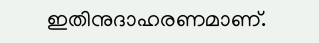ഇതിനുദാഹരണമാണ്.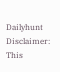Dailyhunt
Disclaimer: This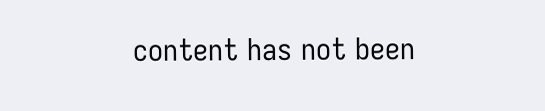content has not been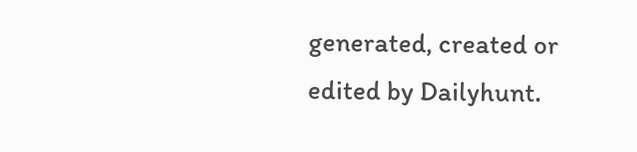generated, created or edited by Dailyhunt.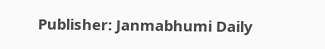Publisher: Janmabhumi Daily